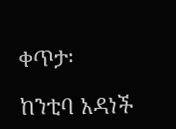ቀጥታ፡

ከንቲባ አዳነች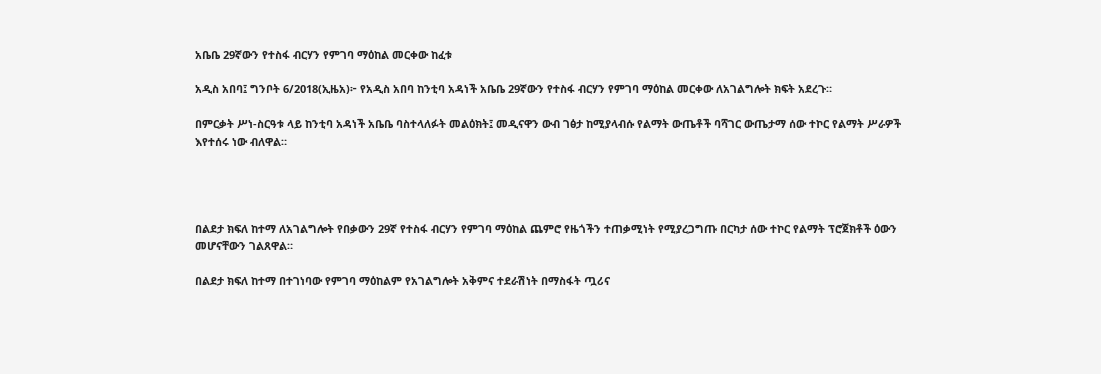አቤቤ 29ኛውን የተስፋ ብርሃን የምገባ ማዕከል መርቀው ከፈቱ

አዲስ አበባ፤ ግንቦት 6/2018(ኢዜአ)፦ የአዲስ አበባ ከንቲባ አዳነች አቤቤ 29ኛውን የተስፋ ብርሃን የምገባ ማዕከል መርቀው ለአገልግሎት ክፍት አደረጉ።

በምርቃት ሥነ-ስርዓቱ ላይ ከንቲባ አዳነች አቤቤ ባስተላለፉት መልዕክት፤ መዲናዋን ውብ ገፅታ ከሚያላብሱ የልማት ውጤቶች ባሻገር ውጤታማ ሰው ተኮር የልማት ሥራዎች እየተሰሩ ነው ብለዋል።




በልደታ ክፍለ ከተማ ለአገልግሎት የበቃውን 29ኛ የተስፋ ብርሃን የምገባ ማዕከል ጨምሮ የዜጎችን ተጠቃሚነት የሚያረጋግጡ በርካታ ሰው ተኮር የልማት ፕሮጀክቶች ዕውን መሆናቸውን ገልጸዋል።

በልደታ ክፍለ ከተማ በተገነባው የምገባ ማዕከልም የአገልግሎት አቅምና ተደራሽነት በማስፋት ጧሪና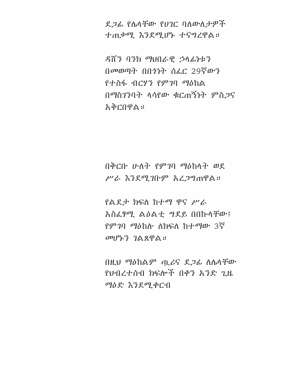ደጋፊ የሌላቸው የሀገር ባለውለታዎች ተጠቃሚ እንደሚሆኑ ተናግረዋል።

ዳሸን ባንክ ማህበራዊ ኃላፊነቱን በመወጣት በበጎነት ሰፈር 29ኛውን የተስፋ ብርሃን የምገባ ማዕከል በማስገንባት ላሳየው ቁርጠኝነት ምስጋና አቅርበዋል።




በቅርቡ ሁለት የምገባ ማዕከላት ወደ ሥራ እንደሚገቡም አረጋግጠዋል።

የልደታ ክፍለ ከተማ ዋና ሥራ አስፈፃሚ ልዕልቲ ግደይ በበኩላቸው፤ የምገባ ማዕከሉ ለክፍለ ከተማው 3ኛ መሆኑን ገልጸዋል።

በዚህ ማዕከልም ጧሪና ደጋፊ ለሌላቸው የህብረተሰብ ክፍሎች በቀን አንድ ጊዜ ማዕድ እንደሚቀርብ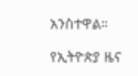አንስተዋል።

የኢትዮጵያ ዜና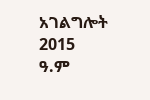አገልግሎት
2015
ዓ.ም